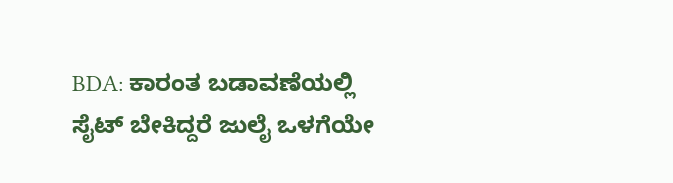BDA: ಕಾರಂತ ಬಡಾವಣೆಯಲ್ಲಿ ಸೈಟ್‌ ಬೇಕಿದ್ದರೆ ಜುಲೈ ಒಳಗೆಯೇ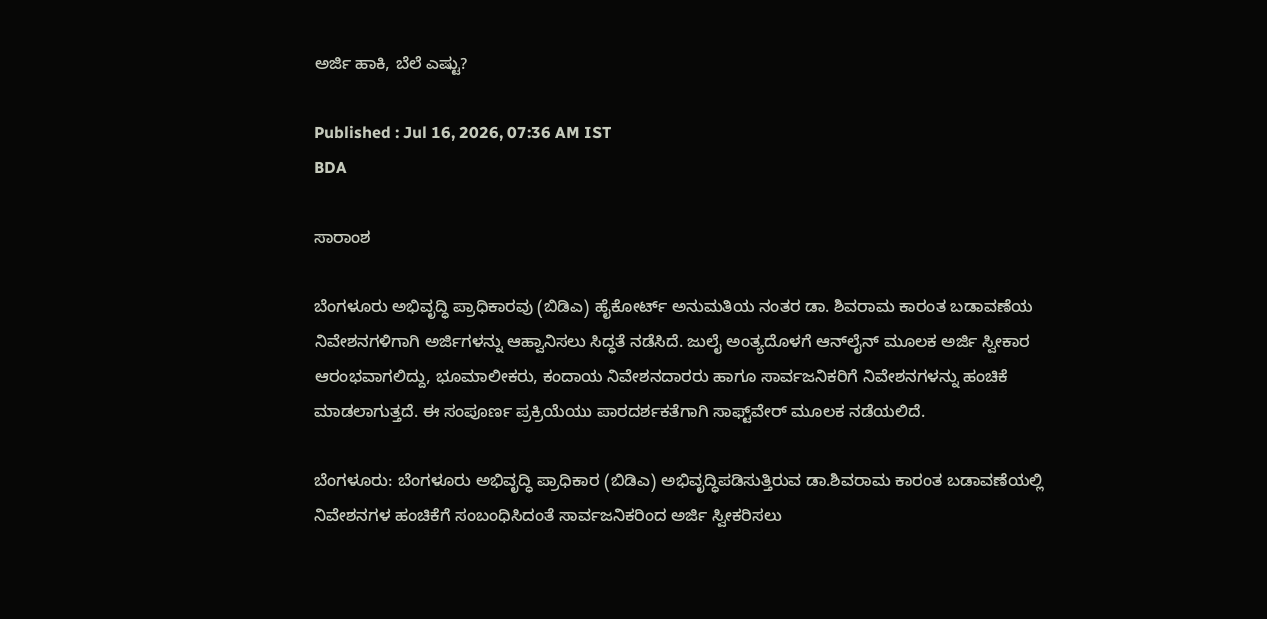ಅರ್ಜಿ ಹಾಕಿ, ಬೆಲೆ ಎಷ್ಟು?

Published : Jul 16, 2026, 07:36 AM IST
BDA

ಸಾರಾಂಶ

ಬೆಂಗಳೂರು ಅಭಿವೃದ್ಧಿ ಪ್ರಾಧಿಕಾರವು (ಬಿಡಿಎ) ಹೈಕೋರ್ಟ್‌ ಅನುಮತಿಯ ನಂತರ ಡಾ. ಶಿವರಾಮ ಕಾರಂತ ಬಡಾವಣೆಯ ನಿವೇಶನಗಳಿಗಾಗಿ ಅರ್ಜಿಗಳನ್ನು ಆಹ್ವಾನಿಸಲು ಸಿದ್ಧತೆ ನಡೆಸಿದೆ. ಜುಲೈ ಅಂತ್ಯದೊಳಗೆ ಆನ್‌ಲೈನ್ ಮೂಲಕ ಅರ್ಜಿ ಸ್ವೀಕಾರ ಆರಂಭವಾಗಲಿದ್ದು, ಭೂಮಾಲೀಕರು, ಕಂದಾಯ ನಿವೇಶನದಾರರು ಹಾಗೂ ಸಾರ್ವಜನಿಕರಿಗೆ ನಿವೇಶನಗಳನ್ನು ಹಂಚಿಕೆ ಮಾಡಲಾಗುತ್ತದೆ. ಈ ಸಂಪೂರ್ಣ ಪ್ರಕ್ರಿಯೆಯು ಪಾರದರ್ಶಕತೆಗಾಗಿ ಸಾಫ್ಟ್‌ವೇರ್‌ ಮೂಲಕ ನಡೆಯಲಿದೆ.

ಬೆಂಗಳೂರು: ಬೆಂಗಳೂರು ಅಭಿವೃದ್ಧಿ ಪ್ರಾಧಿಕಾರ (ಬಿಡಿಎ) ಅಭಿವೃದ್ಧಿಪಡಿಸುತ್ತಿರುವ ಡಾ.ಶಿವರಾಮ ಕಾರಂತ ಬಡಾವಣೆಯಲ್ಲಿ ನಿವೇಶನಗಳ ಹಂಚಿಕೆಗೆ ಸಂಬಂಧಿಸಿದಂತೆ ಸಾರ್ವಜನಿಕರಿಂದ ಅರ್ಜಿ ಸ್ವೀಕರಿಸಲು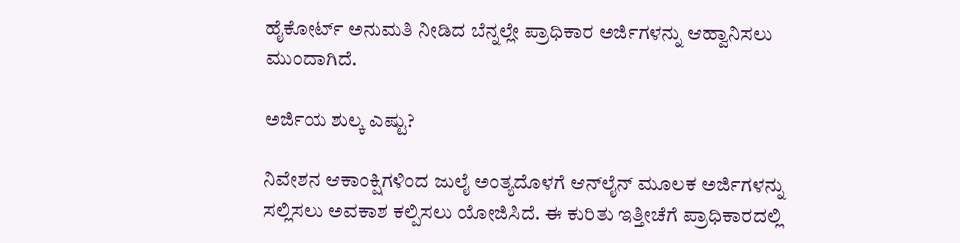ಹೈಕೋರ್ಟ್‌ ಅನುಮತಿ ನೀಡಿದ ಬೆನ್ನಲ್ಲೇ ಪ್ರಾಧಿಕಾರ ಅರ್ಜಿಗಳನ್ನು ಆಹ್ವಾನಿಸಲು ಮುಂದಾಗಿದೆ.

ಅರ್ಜಿಯ ಶುಲ್ಕ ಎಷ್ಟು?

ನಿವೇಶನ ಆಕಾಂಕ್ಷಿಗಳಿಂದ ಜುಲೈ ಅಂತ್ಯದೊಳಗೆ ಆನ್‌ಲೈನ್‌ ಮೂಲಕ ಅರ್ಜಿಗಳನ್ನು ಸಲ್ಲಿಸಲು ಅವಕಾಶ ಕಲ್ಪಿಸಲು ಯೋಜಿಸಿದೆ. ಈ ಕುರಿತು ಇತ್ತೀಚೆಗೆ ಪ್ರಾಧಿಕಾರದಲ್ಲಿ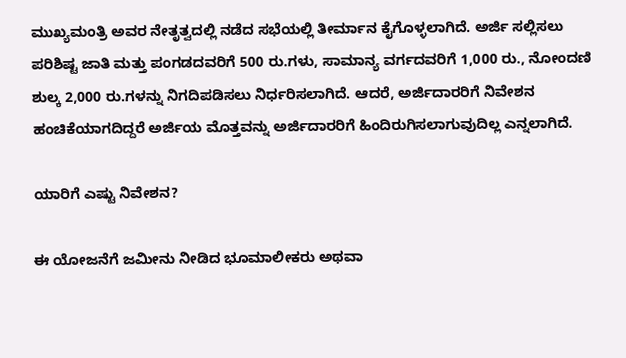ಮುಖ್ಯಮಂತ್ರಿ ಅವರ ನೇತೃತ್ವದಲ್ಲಿ ನಡೆದ ಸಭೆಯಲ್ಲಿ ತೀರ್ಮಾನ ಕೈಗೊಳ್ಳಲಾಗಿದೆ. ಅರ್ಜಿ ಸಲ್ಲಿಸಲು ಪರಿಶಿಷ್ಟ ಜಾತಿ ಮತ್ತು ಪಂಗಡದವರಿಗೆ 500 ರು.ಗಳು, ಸಾಮಾನ್ಯ ವರ್ಗದವರಿಗೆ 1,000 ರು., ನೋಂದಣಿ ಶುಲ್ಕ 2,000 ರು.ಗಳನ್ನು ನಿಗದಿಪಡಿಸಲು ನಿರ್ಧರಿಸಲಾಗಿದೆ. ಆದರೆ, ಅರ್ಜಿದಾರರಿಗೆ ನಿವೇಶನ ಹಂಚಿಕೆಯಾಗದಿದ್ದರೆ ಅರ್ಜಿಯ ಮೊತ್ತವನ್ನು ಅರ್ಜಿದಾರರಿಗೆ ಹಿಂದಿರುಗಿಸಲಾಗುವುದಿಲ್ಲ ಎನ್ನಲಾಗಿದೆ.

ಯಾರಿಗೆ ಎಷ್ಟು ನಿವೇಶನ?

ಈ ಯೋಜನೆಗೆ ಜಮೀನು ನೀಡಿದ ಭೂಮಾಲೀಕರು ಅಥವಾ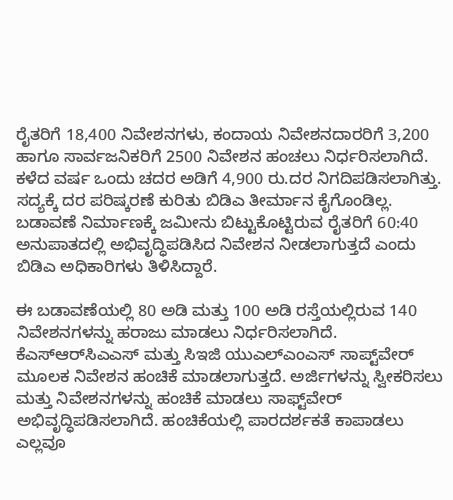ರೈತರಿಗೆ 18,400 ನಿವೇಶನಗಳು, ಕಂದಾಯ ನಿವೇಶನದಾರರಿಗೆ 3,200 ಹಾಗೂ ಸಾರ್ವಜನಿಕರಿಗೆ 2500 ನಿವೇಶನ ಹಂಚಲು ನಿರ್ಧರಿಸಲಾಗಿದೆ. ಕಳೆದ ವರ್ಷ ಒಂದು ಚದರ ಅಡಿಗೆ 4,900 ರು.ದರ ನಿಗದಿಪಡಿಸಲಾಗಿತ್ತು. ಸದ್ಯಕ್ಕೆ ದರ ಪರಿಷ್ಕರಣೆ ಕುರಿತು ಬಿಡಿಎ ತೀರ್ಮಾನ ಕೈಗೊಂಡಿಲ್ಲ. ಬಡಾವಣೆ ನಿರ್ಮಾಣಕ್ಕೆ ಜಮೀನು ಬಿಟ್ಟುಕೊಟ್ಟಿರುವ ರೈತರಿಗೆ 60:40 ಅನುಪಾತದಲ್ಲಿ ಅಭಿವೃದ್ಧಿಪಡಿಸಿದ ನಿವೇಶನ ನೀಡಲಾಗುತ್ತದೆ ಎಂದು ಬಿಡಿಎ ಅಧಿಕಾರಿಗಳು ತಿಳಿಸಿದ್ದಾರೆ.

ಈ ಬಡಾವಣೆಯಲ್ಲಿ 80 ಅಡಿ ಮತ್ತು 100 ಅಡಿ ರಸ್ತೆಯಲ್ಲಿರುವ 140 ನಿವೇಶನಗಳನ್ನು ಹರಾಜು ಮಾಡಲು ನಿರ್ಧರಿಸಲಾಗಿದೆ. ಕೆಎಸ್‌ಆರ್‌ಸಿಎಎಸ್‌ ಮತ್ತು ಸಿಇಜಿ ಯುಎಲ್‌ಎಂಎಸ್‌ ಸಾಪ್ಟ್‌ವೇರ್‌ ಮೂಲಕ ನಿವೇಶನ ಹಂಚಿಕೆ ಮಾಡಲಾಗುತ್ತದೆ. ಅರ್ಜಿಗಳನ್ನು ಸ್ವೀಕರಿಸಲು ಮತ್ತು ನಿವೇಶನಗಳನ್ನು ಹಂಚಿಕೆ ಮಾಡಲು ಸಾಫ್ಟ್‌ವೇರ್‌ ಅಭಿವೃದ್ಧಿಪಡಿಸಲಾಗಿದೆ. ಹಂಚಿಕೆಯಲ್ಲಿ ಪಾರದರ್ಶಕತೆ ಕಾಪಾಡಲು ಎಲ್ಲವೂ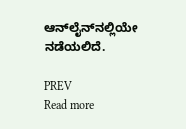ಆನ್‌ಲೈನ್‌ನಲ್ಲಿಯೇ ನಡೆಯಲಿದೆ.

PREV
Read more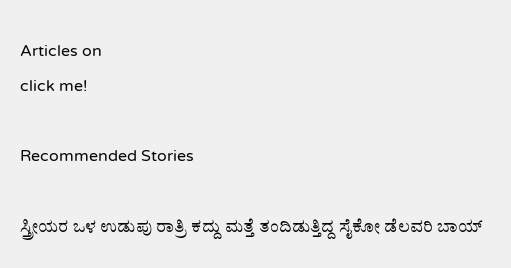Articles on
click me!

Recommended Stories

ಸ್ತ್ರೀಯರ ಒಳ ಉಡುಪು ರಾತ್ರಿ ಕದ್ದು ಮತ್ತೆ ತಂದಿಡುತ್ತಿದ್ದ ಸೈಕೋ ಡೆಲವರಿ ಬಾಯ್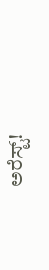ಅರೆಸ್ಟ್!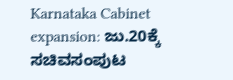Karnataka Cabinet expansion: ಜು.20ಕ್ಕೆ ಸಚಿವಸಂಪುಟ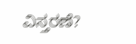ವಿಸ್ತರಣೆ?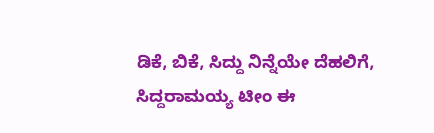ಡಿಕೆ, ಬಿಕೆ, ಸಿದ್ದು ನಿನ್ನೆಯೇ ದೆಹಲಿಗೆ, ಸಿದ್ದರಾಮಯ್ಯ ಟೀಂ ಈ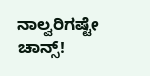ನಾಲ್ವರಿಗಷ್ಟೇ ಚಾನ್ಸ್!